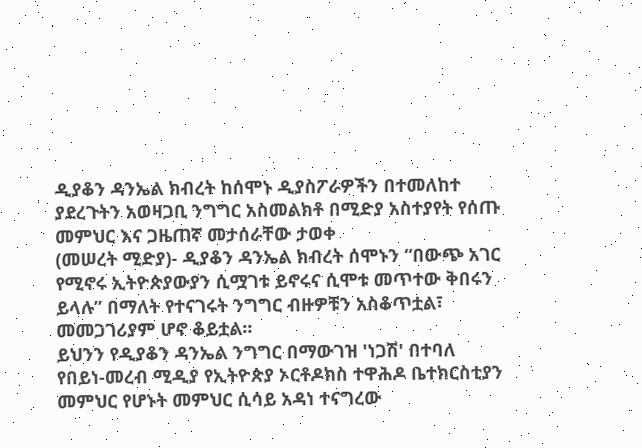ዲያቆን ዳንኤል ክብረት ከሰሞኑ ዲያስፖራዎችን በተመለከተ ያደረጉትን አወዛጋቢ ንግግር አስመልክቶ በሚድያ አስተያየት የሰጡ መምህር እና ጋዜጠኛ መታሰራቸው ታወቀ
(መሠረት ሚድያ)- ዲያቆን ዳንኤል ክብረት ሰሞኑን “በውጭ አገር የሚኖሩ ኢትዮጵያውያን ሲሟገቱ ይኖሩና ሲሞቱ መጥተው ቅበሩን ይላሉ” በማለት የተናገሩት ንግግር ብዙዎቹን አስቆጥቷል፣ መመጋገሪያም ሆኖ ቆይቷል።
ይህንን የዲያቆን ዳንኤል ንግግር በማውገዝ 'ነጋሽ' በተባለ የበይነ-መረብ ሚዲያ የኢትዮጵያ ኦርቶዶክስ ተዋሕዶ ቤተክርስቲያን መምህር የሆኑት መምህር ሲሳይ አዳነ ተናግረው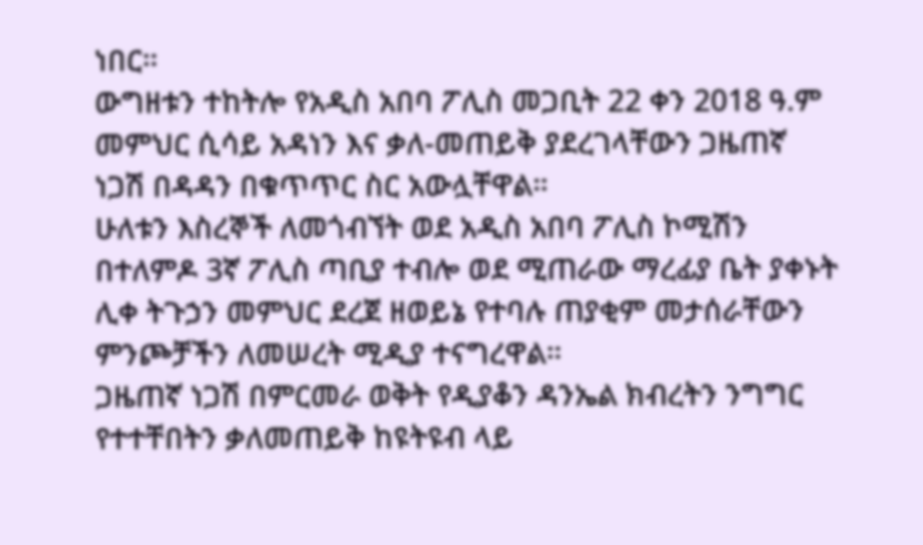ነበር።
ውግዘቱን ተከትሎ የአዲስ አበባ ፖሊስ መጋቢት 22 ቀን 2018 ዓ.ም መምህር ሲሳይ አዳነን እና ቃለ-መጠይቅ ያደረገላቸውን ጋዜጠኛ ነጋሽ በዳዳን በቁጥጥር ስር አውሏቸዋል።
ሁለቱን እስረኞች ለመጎብኘት ወደ አዲስ አበባ ፖሊስ ኮሚሽን በተለምዶ 3ኛ ፖሊስ ጣቢያ ተብሎ ወደ ሚጠራው ማረፊያ ቤት ያቀኑት ሊቀ ትጉኃን መምህር ደረጀ ዘወይኔ የተባሉ ጠያቂም መታሰራቸውን ምንጮቻችን ለመሠረት ሚዲያ ተናግረዋል።
ጋዜጠኛ ነጋሽ በምርመራ ወቅት የዲያቆን ዳንኤል ክብረትን ንግግር የተተቸበትን ቃለመጠይቅ ከዩትዩብ ላይ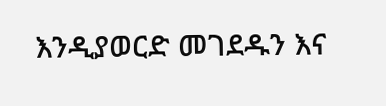እንዲያወርድ መገደዱን እና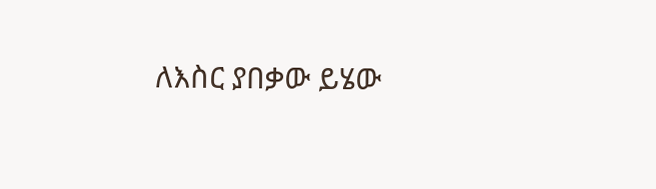ለእስር ያበቃው ይሄው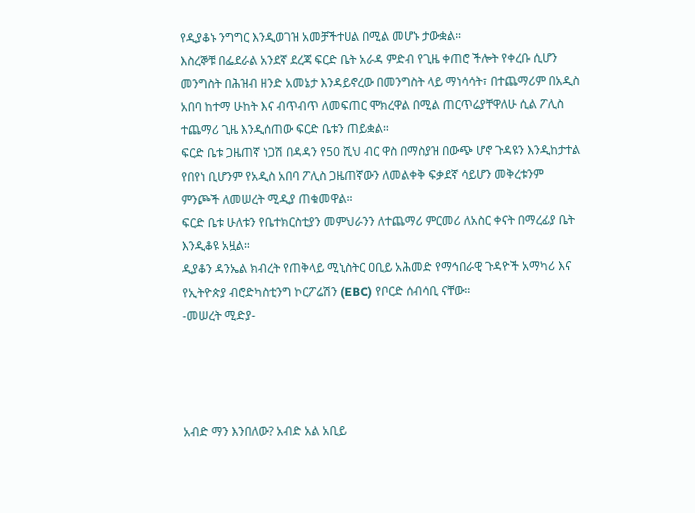የዲያቆኑ ንግግር እንዲወገዝ አመቻችተሀል በሚል መሆኑ ታውቋል።
እስረኞቹ በፌደራል አንደኛ ደረጃ ፍርድ ቤት አራዳ ምድብ የጊዜ ቀጠሮ ችሎት የቀረቡ ሲሆን መንግስት በሕዝብ ዘንድ አመኔታ እንዳይኖረው በመንግስት ላይ ማነሳሳት፣ በተጨማሪም በአዲስ አበባ ከተማ ሁከት እና ብጥብጥ ለመፍጠር ሞክረዋል በሚል ጠርጥሬያቸዋለሁ ሲል ፖሊስ ተጨማሪ ጊዜ እንዲሰጠው ፍርድ ቤቱን ጠይቋል።
ፍርድ ቤቱ ጋዜጠኛ ነጋሽ በዳዳን የ50 ሺህ ብር ዋስ በማስያዝ በውጭ ሆኖ ጉዳዩን እንዲከታተል የበየነ ቢሆንም የአዲስ አበባ ፖሊስ ጋዜጠኛውን ለመልቀቅ ፍቃደኛ ሳይሆን መቅረቱንም ምንጮች ለመሠረት ሚዲያ ጠቁመዋል።
ፍርድ ቤቱ ሁለቱን የቤተክርስቲያን መምህራንን ለተጨማሪ ምርመሪ ለአስር ቀናት በማረፊያ ቤት እንዲቆዩ አዟል።
ዲያቆን ዳንኤል ክብረት የጠቅላይ ሚኒስትር ዐቢይ አሕመድ የማኅበራዊ ጉዳዮች አማካሪ እና የኢትዮጵያ ብሮድካስቲንግ ኮርፖሬሽን (EBC) የቦርድ ሰብሳቢ ናቸው።
-መሠረት ሚድያ-




አብድ ማን እንበለው? አብድ አል አቢይ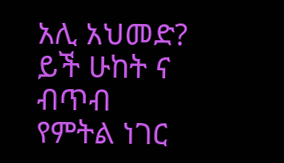አሊ አህመድ?
ይች ሁከት ና ብጥብ የምትል ነገር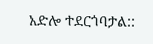አድሎ ተደርጎባታል::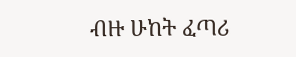ብዙ ሁከት ፈጣሪ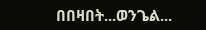በበዛበት...ወንጌል...